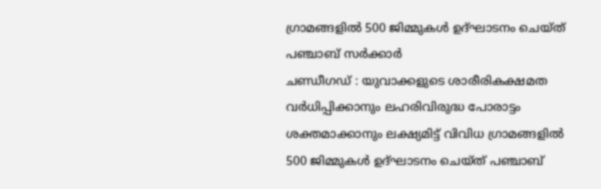ഗ്രാമങ്ങളിൽ 500 ജിമ്മുകൾ ഉദ്ഘാടനം ചെയ്ത് പഞ്ചാബ് സർക്കാർ
ചണ്ഡീഗഡ് : യുവാക്കളുടെ ശാരീരികക്ഷമത വർധിപ്പിക്കാനും ലഹരിവിരുദ്ധ പോരാട്ടം ശക്തമാക്കാനും ലക്ഷ്യമിട്ട് വിവിധ ഗ്രാമങ്ങളിൽ 500 ജിമ്മുകൾ ഉദ്ഘാടനം ചെയ്ത് പഞ്ചാബ്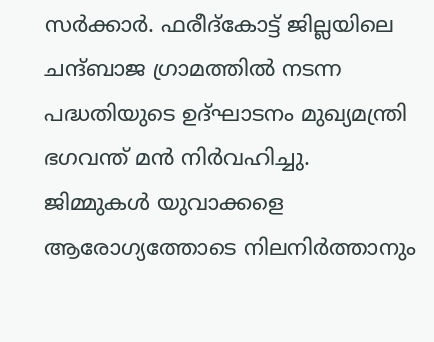സർക്കാർ. ഫരീദ്കോട്ട് ജില്ലയിലെ ചന്ദ്ബാജ ഗ്രാമത്തിൽ നടന്ന പദ്ധതിയുടെ ഉദ്ഘാടനം മുഖ്യമന്ത്രി ഭഗവന്ത് മൻ നിർവഹിച്ചു.
ജിമ്മുകൾ യുവാക്കളെ ആരോഗ്യത്തോടെ നിലനിർത്താനും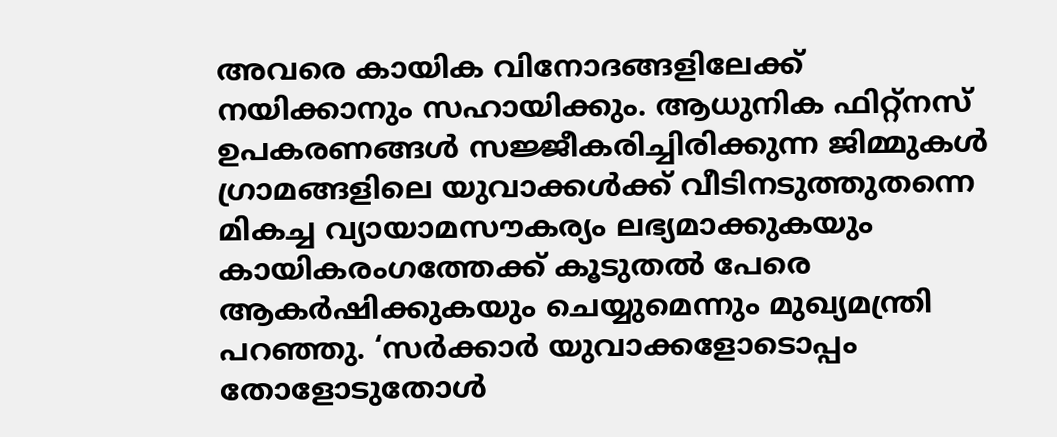അവരെ കായിക വിനോദങ്ങളിലേക്ക് നയിക്കാനും സഹായിക്കും. ആധുനിക ഫിറ്റ്നസ് ഉപകരണങ്ങൾ സജ്ജീകരിച്ചിരിക്കുന്ന ജിമ്മുകൾ ഗ്രാമങ്ങളിലെ യുവാക്കൾക്ക് വീടിനടുത്തുതന്നെ മികച്ച വ്യായാമസൗകര്യം ലഭ്യമാക്കുകയും കായികരംഗത്തേക്ക് കൂടുതൽ പേരെ ആകർഷിക്കുകയും ചെയ്യുമെന്നും മുഖ്യമന്ത്രി പറഞ്ഞു. ‘സർക്കാർ യുവാക്കളോടൊപ്പം തോളോടുതോൾ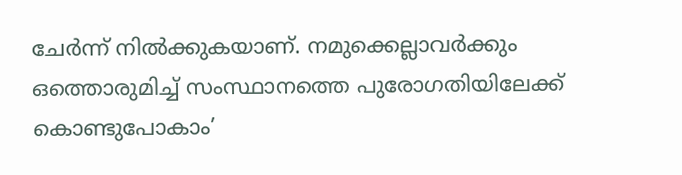ചേർന്ന് നിൽക്കുകയാണ്. നമുക്കെല്ലാവർക്കും ഒത്തൊരുമിച്ച് സംസ്ഥാനത്തെ പുരോഗതിയിലേക്ക് കൊണ്ടുപോകാം’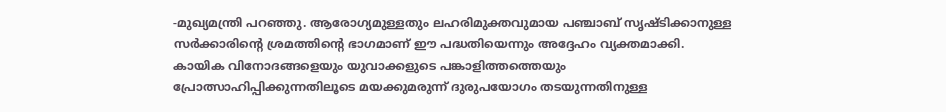-മുഖ്യമന്ത്രി പറഞ്ഞു. ആരോഗ്യമുള്ളതും ലഹരിമുക്തവുമായ പഞ്ചാബ് സൃഷ്ടിക്കാനുള്ള സർക്കാരിന്റെ ശ്രമത്തിന്റെ ഭാഗമാണ് ഈ പദ്ധതിയെന്നും അദ്ദേഹം വ്യക്തമാക്കി.
കായിക വിനോദങ്ങളെയും യുവാക്കളുടെ പങ്കാളിത്തത്തെയും പ്രോത്സാഹിപ്പിക്കുന്നതിലൂടെ മയക്കുമരുന്ന് ദുരുപയോഗം തടയുന്നതിനുള്ള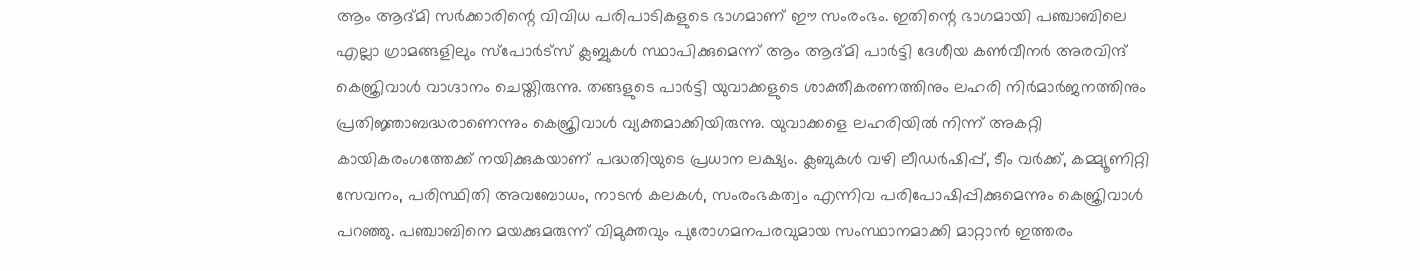ആം ആദ്മി സർക്കാരിന്റെ വിവിധ പരിപാടികളുടെ ഭാഗമാണ് ഈ സംരംഭം. ഇതിന്റെ ഭാഗമായി പഞ്ചാബിലെ എല്ലാ ഗ്രാമങ്ങളിലും സ്പോർട്സ് ക്ലബ്ബുകൾ സ്ഥാപിക്കുമെന്ന് ആം ആദ്മി പാർട്ടി ദേശീയ കൺവീനർ അരവിന്ദ് കെജ്രിവാൾ വാഗ്ദാനം ചെയ്തിരുന്നു. തങ്ങളുടെ പാർട്ടി യുവാക്കളുടെ ശാക്തീകരണത്തിനും ലഹരി നിർമാർജനത്തിനും പ്രതിജ്ഞാബദ്ധരാണെന്നും കെജ്രിവാൾ വ്യക്തമാക്കിയിരുന്നു. യുവാക്കളെ ലഹരിയിൽ നിന്ന് അകറ്റി കായികരംഗത്തേക്ക് നയിക്കുകയാണ് പദ്ധതിയുടെ പ്രധാന ലക്ഷ്യം. ക്ലബുകൾ വഴി ലീഡർഷിപ്പ്, ടീം വർക്ക്, കമ്മ്യൂണിറ്റി സേവനം, പരിസ്ഥിതി അവബോധം, നാടൻ കലകൾ, സംരംഭകത്വം എന്നിവ പരിപോഷിപ്പിക്കുമെന്നും കെജ്രിവാൾ പറഞ്ഞു. പഞ്ചാബിനെ മയക്കുമരുന്ന് വിമുക്തവും പുരോഗമനപരവുമായ സംസ്ഥാനമാക്കി മാറ്റാൻ ഇത്തരം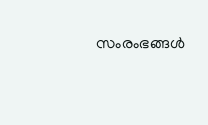സംരംഭങ്ങൾ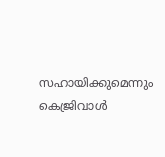സഹായിക്കുമെന്നും കെജ്രിവാൾ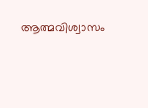ആത്മവിശ്വാസം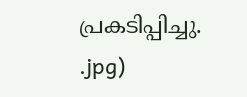പ്രകടിപ്പിച്ചു.
.jpg)